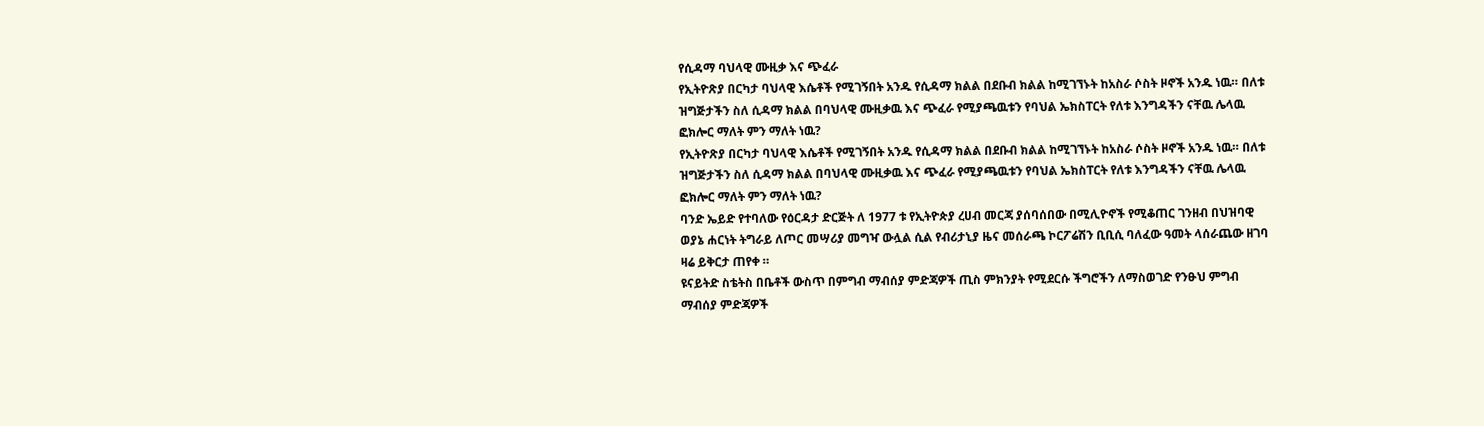የሲዳማ ባህላዊ ሙዚቃ እና ጭፈራ
የኢትዮጽያ በርካታ ባህላዊ እሴቶች የሚገኝበት አንዱ የሲዳማ ክልል በደቡብ ክልል ከሚገኘኑት ከአስራ ሶስት ዞኖች አንዱ ነዉ። በለቱ ዝግጅታችን ስለ ሲዳማ ክልል በባህላዊ ሙዚቃዉ እና ጭፈራ የሚያጫዉቱን የባህል ኤክስፐርት የለቱ እንግዳችን ናቸዉ ሌላዉ ፎክሎር ማለት ምን ማለት ነዉ?
የኢትዮጽያ በርካታ ባህላዊ እሴቶች የሚገኝበት አንዱ የሲዳማ ክልል በደቡብ ክልል ከሚገኘኑት ከአስራ ሶስት ዞኖች አንዱ ነዉ። በለቱ ዝግጅታችን ስለ ሲዳማ ክልል በባህላዊ ሙዚቃዉ እና ጭፈራ የሚያጫዉቱን የባህል ኤክስፐርት የለቱ እንግዳችን ናቸዉ ሌላዉ ፎክሎር ማለት ምን ማለት ነዉ?
ባንድ ኤይድ የተባለው የዕርዳታ ድርጅት ለ 1977 ቱ የኢትዮጵያ ረሀብ መርጃ ያሰባሰበው በሚሊዮኖች የሚቆጠር ገንዘብ በህዝባዊ ወያኔ ሐርነት ትግራይ ለጦር መሣሪያ መግዣ ውሏል ሲል የብሪታኒያ ዜና መሰራጫ ኮርፖሬሽን ቢቢሲ ባለፈው ዓመት ላሰራጨው ዘገባ ዛሬ ይቅርታ ጠየቀ ።
ዩናይትድ ስቴትስ በቤቶች ውስጥ በምግብ ማብሰያ ምድጃዎች ጢስ ምክንያት የሚደርሱ ችግሮችን ለማስወገድ የንፁህ ምግብ ማብሰያ ምድጃዎች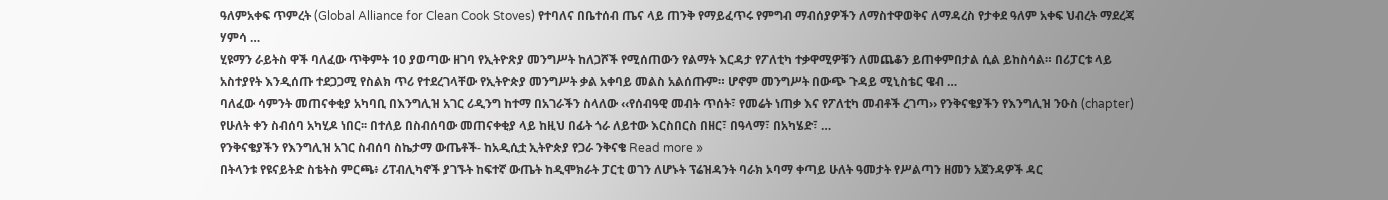ዓለምአቀፍ ጥምረት (Global Alliance for Clean Cook Stoves) የተባለና በቤተሰብ ጤና ላይ ጠንቅ የማይፈጥሩ የምግብ ማብሰያዎችን ለማስተዋወቅና ለማዳረስ የታቀደ ዓለም አቀፍ ህብረት ማደረጃ ሃምሳ …
ሂዩማን ራይትስ ዋች ባለፈው ጥቅምት 10 ያወጣው ዘገባ የኢትዮጽያ መንግሥት ከለጋሾች የሚሰጠውን የልማት እርዳታ የፖለቲካ ተቃዋሚዎቹን ለመጨቆን ይጠቀምበታል ሲል ይከስሳል። በሪፓርቱ ላይ አስተያየት እንዲሰጡ ተደጋጋሚ የስልክ ጥሪ የተደረገላቸው የኢትዮጵያ መንግሥት ቃል አቀባይ መልስ አልሰጡም። ሆኖም መንግሥት በውጭ ጉዳይ ሚኒስቴር ዌብ …
ባለፈው ሳምንት መጠናቀቂያ አካባቢ በእንግሊዝ አገር ሪዲንግ ከተማ በአገራችን ስላለው ‹‹የሰብዓዊ መብት ጥሰት፣ የመሬት ነጠቃ እና የፖለቲካ መብቶች ረገጣ›› የንቅናቄያችን የእንግሊዝ ንዑስ (chapter) የሁለት ቀን ስብሰባ አካሂዶ ነበር፡፡ በተለይ በስብሰባው መጠናቀቂያ ላይ ከዚህ በፊት ጎራ ለይተው እርስበርስ በዘር፣ በዓላማ፣ በአካሄድ፣ …
የንቅናቄያችን የእንግሊዝ አገር ስብሰባ ስኬታማ ውጤቶች- ከአዲሲቷ ኢትዮጵያ የጋራ ንቅናቄ Read more »
በትላንቱ የዩናይትድ ስቴትስ ምርጫ፥ ሪፐብሊካኖች ያገኙት ከፍተኛ ውጤት ከዲሞክራት ፓርቲ ወገን ለሆኑት ፕሬዝዳንት ባራክ ኦባማ ቀጣይ ሁለት ዓመታት የሥልጣን ዘመን አጀንዳዎች ዳር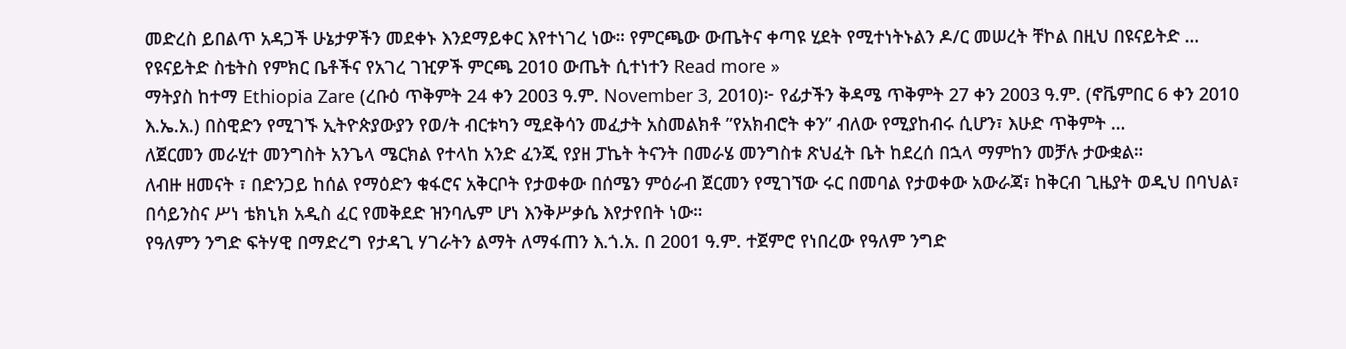መድረስ ይበልጥ አዳጋች ሁኔታዎችን መደቀኑ እንደማይቀር እየተነገረ ነው። የምርጫው ውጤትና ቀጣዩ ሂደት የሚተነትኑልን ዶ/ር መሠረት ቸኮል በዚህ በዩናይትድ …
የዩናይትድ ስቴትስ የምክር ቤቶችና የአገረ ገዢዎች ምርጫ 2010 ውጤት ሲተነተን Read more »
ማትያስ ከተማ Ethiopia Zare (ረቡዕ ጥቅምት 24 ቀን 2003 ዓ.ም. November 3, 2010)፦ የፊታችን ቅዳሜ ጥቅምት 27 ቀን 2003 ዓ.ም. (ኖቬምበር 6 ቀን 2010 እ.ኤ.አ.) በስዊድን የሚገኙ ኢትዮጵያውያን የወ/ት ብርቱካን ሚደቅሳን መፈታት አስመልክቶ ”የአክብሮት ቀን” ብለው የሚያከብሩ ሲሆን፣ እሁድ ጥቅምት …
ለጀርመን መራሂተ መንግስት አንጌላ ሜርክል የተላከ አንድ ፈንጂ የያዘ ፓኬት ትናንት በመራሄ መንግስቱ ጽህፈት ቤት ከደረሰ በኋላ ማምከን መቻሉ ታውቋል።
ለብዙ ዘመናት ፣ በድንጋይ ከሰል የማዕድን ቁፋሮና አቅርቦት የታወቀው በሰሜን ምዕራብ ጀርመን የሚገኘው ሩር በመባል የታወቀው አውራጃ፣ ከቅርብ ጊዜያት ወዲህ በባህል፣ በሳይንስና ሥነ ቴክኒክ አዲስ ፈር የመቅደድ ዝንባሌም ሆነ እንቅሥቃሴ እየታየበት ነው።
የዓለምን ንግድ ፍትሃዊ በማድረግ የታዳጊ ሃገራትን ልማት ለማፋጠን እ.ጎ.አ. በ 2001 ዓ.ም. ተጀምሮ የነበረው የዓለም ንግድ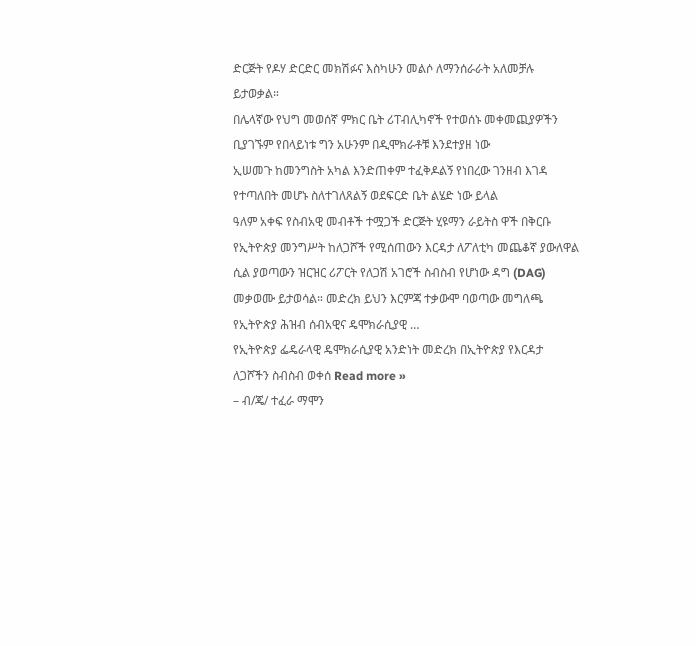ድርጅት የዶሃ ድርድር መክሽፉና እስካሁን መልሶ ለማንሰራራት አለመቻሉ ይታወቃል።
በሌላኛው የህግ መወሰኛ ምክር ቤት ሪፐብሊካኖች የተወሰኑ መቀመጪያዎችን ቢያገኙም የበላይነቱ ግን አሁንም በዲሞክራቶቹ እንደተያዘ ነው
ኢሠመጉ ከመንግስት አካል እንድጠቀም ተፈቅዶልኝ የነበረው ገንዘብ እገዳ የተጣለበት መሆኑ ስለተገለጸልኝ ወደፍርድ ቤት ልሄድ ነው ይላል
ዓለም አቀፍ የስብአዊ መብቶች ተሟጋች ድርጅት ሂዩማን ራይትስ ዋች በቅርቡ የኢትዮጵያ መንግሥት ከለጋሾች የሚሰጠውን እርዳታ ለፖለቲካ መጨቆኛ ያውለዋል ሲል ያወጣውን ዝርዝር ሪፖርት የለጋሽ አገሮች ስብስብ የሆነው ዳግ (DAG) መቃወሙ ይታወሳል። መድረክ ይህን እርምጃ ተቃውሞ ባወጣው መግለጫ የኢትዮጵያ ሕዝብ ሰብአዊና ዴሞክራሲያዊ …
የኢትዮጵያ ፌዴራላዊ ዴሞክራሲያዊ አንድነት መድረክ በኢትዮጵያ የእርዳታ ለጋሾችን ስብስብ ወቀሰ Read more »
– ብ/ጄ/ ተፈራ ማሞን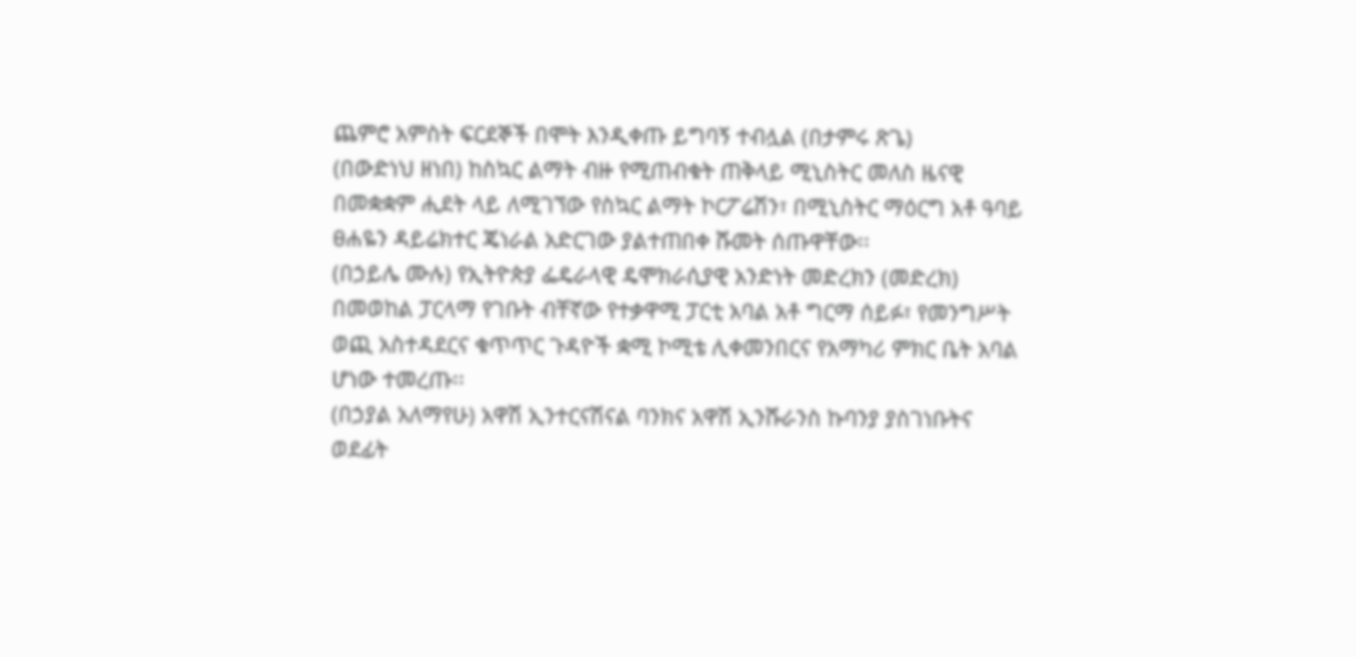ጨምሮ አምስት ፍርደኞች በሞት እንዲቀጡ ይግባኝ ተብሏል (በታምሩ ጽጌ)
(በውድነህ ዘነበ) ከስኳር ልማት ብዙ የሚጠብቁት ጠቅላይ ሚኒስትር መለስ ዜናዊ በመቋቋም ሒደት ላይ ለሚገኘው የስኳር ልማት ኮርፖሬሽን፣ በሚኒስትር ማዕርግ አቶ ዓባይ ፀሐዬን ዳይሬክተር ጄነራል አድርገው ያልተጠበቀ ሹመት ሰጡዋቸው፡፡
(በኃይሌ ሙሉ) የኢትዮጵያ ፌዴራላዊ ዴሞክራሲያዊ አንድነት መድረክን (መድረክ) በመወከል ፓርላማ የገቡት ብቸኛው የተቃዋሚ ፓርቲ አባል አቶ ግርማ ሰይፉ፣ የመንግሥት ወጪ አስተዳደርና ቁጥጥር ጉዳዮች ቋሚ ኮሚቴ ሊቀመንበርና የአማካሪ ምክር ቤት አባል ሆነው ተመረጡ፡፡
(በኃያል አለማየሁ) አዋሽ ኢንተርናሽናል ባንክና አዋሽ ኢንሹራንስ ኩባንያ ያስገነቡትና ወደፊት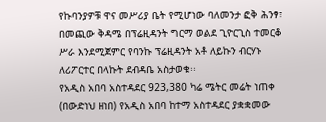የኩባንያዎቹ ዋና መሥሪያ ቤት የሚሆነው ባለመንታ ፎቅ ሕንፃ፣ በመጪው ቅዳሜ በፕሬዚዳንት ግርማ ወልደ ጊዮርጊስ ተመርቆ ሥራ እንደሚጀምር የባንኩ ፕሬዚዳንት አቶ ለይኩን ብርሃኑ ለሪፖርተር በላኩት ደብዳቤ አስታወቁ፡፡
የአዲስ አበባ አስተዳደር 923,380 ካሬ ሜትር መሬት ነጠቀ (በውድነህ ዘነበ) የአዲስ አበባ ከተማ አስተዳደር ያቋቋመው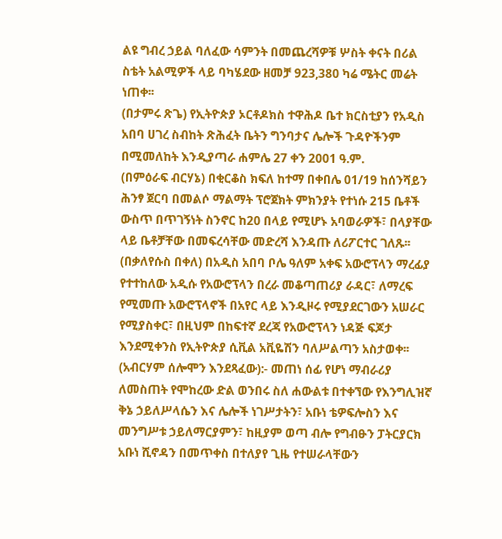ልዩ ግብረ ኃይል ባለፈው ሳምንት በመጨረሻዎቹ ሦስት ቀናት በሪል ስቴት አልሚዎች ላይ ባካሄደው ዘመቻ 923,380 ካሬ ሜትር መሬት ነጠቀ፡፡
(በታምሩ ጽጌ) የኢትዮጵያ ኦርቶዶክስ ተዋሕዶ ቤተ ክርስቲያን የአዲስ አበባ ሀገረ ስብከት ጽሕፈት ቤትን ግንባታና ሌሎች ጉዳዮችንም በሚመለከት እንዲያጣራ ሐምሌ 27 ቀን 2001 ዓ.ም.
(በምዕራፍ ብርሃኔ) በቂርቆስ ክፍለ ከተማ በቀበሌ 01/19 ከሰንሻይን ሕንፃ ጀርባ በመልሶ ማልማት ፕሮጀክት ምክንያት የተነሱ 215 ቤቶች ውስጥ በጥገኝነት ስንኖር ከ20 በላይ የሚሆኑ አባወራዎች፣ በላያቸው ላይ ቤቶቻቸው በመፍረሳቸው መድረሻ እንዳጡ ለሪፖርተር ገለጹ፡፡
(በቃለየሱስ በቀለ) በአዲስ አበባ ቦሌ ዓለም አቀፍ አውሮፕላን ማረፊያ የተተከለው አዲሱ የአውሮፕላን በረራ መቆጣጠሪያ ራዳር፣ ለማረፍ የሚመጡ አውሮፕላኖች በአየር ላይ እንዲዞሩ የሚያደርገውን አሠራር የሚያስቀር፣ በዚህም በከፍተኛ ደረጃ የአውሮፕላን ነዳጅ ፍጆታ እንደሚቀንስ የኢትዮጵያ ሲቪል አቪዬሽን ባለሥልጣን አስታወቀ፡፡
(አብርሃም ሰሎሞን እንደጻፈው):- መጠነ ሰፊ የሆነ ማብራሪያ ለመስጠት የሞከረው ድል ወንበሩ ስለ ሐውልቱ በተቀኘው የእንግሊዝኛ ቅኔ ኃይለሥላሴን እና ሌሎች ነገሥታትን፣ አቡነ ቴዎፍሎስን እና መንግሥቱ ኃይለማርያምን፣ ከዚያም ወጣ ብሎ የግብፁን ፓትርያርክ አቡነ ሺኖዳን በመጥቀስ በተለያየ ጊዜ የተሠራላቸውን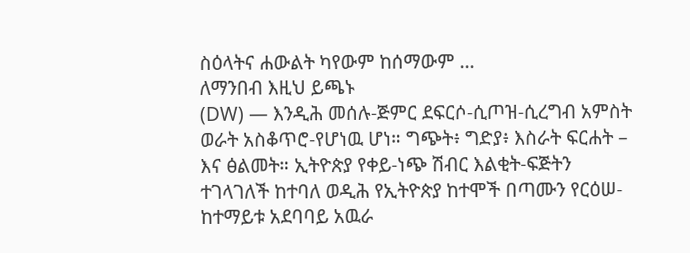ስዕላትና ሐውልት ካየውም ከሰማውም …
ለማንበብ እዚህ ይጫኑ
(DW) — እንዲሕ መሰሉ-ጅምር ደፍርሶ-ሲጦዝ-ሲረግብ አምስት ወራት አስቆጥሮ-የሆነዉ ሆነ። ግጭት፥ ግድያ፥ እስራት ፍርሐት – እና ፅልመት። ኢትዮጵያ የቀይ-ነጭ ሽብር እልቂት-ፍጅትን ተገላገለች ከተባለ ወዲሕ የኢትዮጵያ ከተሞች በጣሙን የርዕሠ-ከተማይቱ አደባባይ አዉራ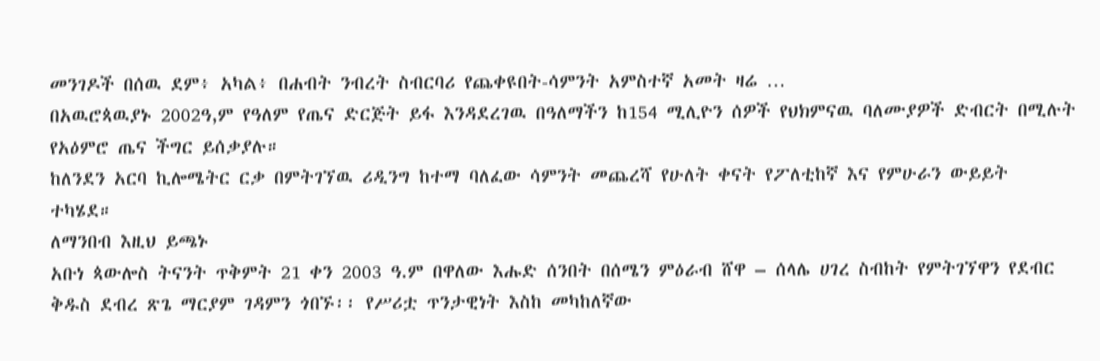መንገዶች በሰዉ ደም፥ አካል፥ በሐብት ንብረት ስብርባሪ የጨቀዩበት-ሳምንት አምስተኛ አመት ዛሬ …
በአዉሮጳዉያኑ 2002ዓ,ም የዓለም የጤና ድርጅት ይፋ እንዳደረገዉ በዓለማችን ከ154 ሚሊዮን ሰዎች የህክምናዉ ባለሙያዎች ድብርት በሚሉት የአዕምሮ ጤና ችግር ይሰቃያሉ።
ከለንደን አርባ ኪሎሜትር ርቃ በምትገኘዉ ሪዲንግ ከተማ ባለፈው ሳምንት መጨረሻ የሁለት ቀናት የፖለቲከኛ እና የምሁራን ውይይት ተካሄደ።
ለማንበብ እዚህ ይጫኑ
አቡነ ጳውሎስ ትናንት ጥቅምት 21 ቀን 2003 ዓ.ም በዋለው እሑድ ሰንበት በሰሜን ምዕራብ ሸዋ – ሰላሌ ሀገረ ስብከት የምትገኘዋን የደብር ቅዱስ ደብረ ጽጌ ማርያም ገዳምን ጎበኙ፡፡ የሥሪቷ ጥንታዊነት እስከ መካከለኛው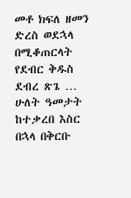መቶ ክፍለ ዘመን ድረስ ወደኋላ በሚቆጠርላት የደብር ቅዱስ ደብረ ጽጌ …
ሁለት ዓመታት ከተቃረበ እስር በኋላ በቅርቡ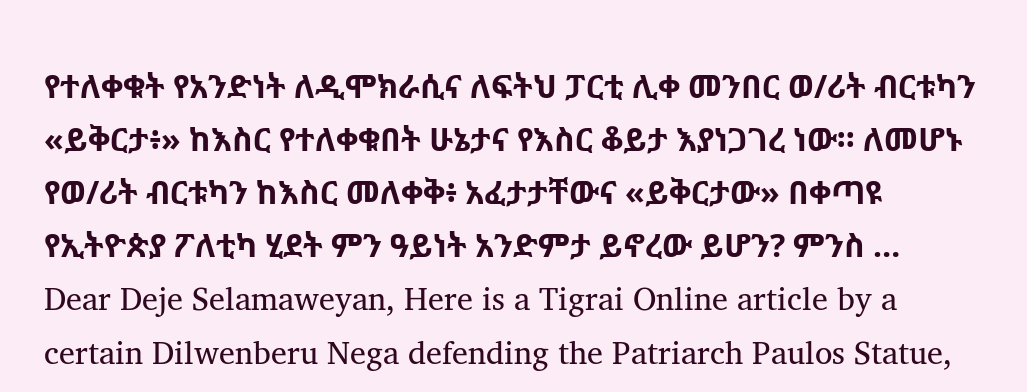የተለቀቁት የአንድነት ለዲሞክራሲና ለፍትህ ፓርቲ ሊቀ መንበር ወ/ሪት ብርቱካን «ይቅርታ፥» ከእስር የተለቀቁበት ሁኔታና የእስር ቆይታ እያነጋገረ ነው። ለመሆኑ የወ/ሪት ብርቱካን ከእስር መለቀቅ፥ አፈታታቸውና «ይቅርታው» በቀጣዩ የኢትዮጵያ ፖለቲካ ሂደት ምን ዓይነት አንድምታ ይኖረው ይሆን? ምንስ …
Dear Deje Selamaweyan, Here is a Tigrai Online article by a certain Dilwenberu Nega defending the Patriarch Paulos Statue,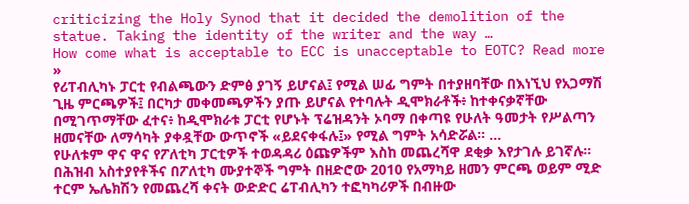criticizing the Holy Synod that it decided the demolition of the statue. Taking the identity of the writer and the way …
How come what is acceptable to ECC is unacceptable to EOTC? Read more »
የሪፐብሊካኑ ፓርቲ የብልጫውን ድምፅ ያገኝ ይሆናል፤ የሚል ሠፊ ግምት በተያዘባቸው በእነኚህ የአጋማሽ ጊዜ ምርጫዎች፤ በርካታ መቀመጫዎችን ያጡ ይሆናል የተባሉት ዲሞክራቶች፥ ከተቀናቃኛቸው በሚገጥማቸው ፈተና፥ ከዲሞክራቱ ፓርቲ የሆኑት ፕሬዝዳንት ኦባማ በቀጣዩ የሁለት ዓመታት የሥልጣን ዘመናቸው ለማሳካት ያቀዷቸው ውጥኖች «ይደናቀፋሉ፤» የሚል ግምት አሳድሯል። …
የሁለቱም ዋና ዋና የፖለቲካ ፓርቲዎች ተወዳዳሪ ዕጩዎችም እስከ መጨረሻዋ ደቂቃ እየታገሉ ይገኛሉ። በሕዝብ አስተያየቶችና በፖለቲካ ሙያተኞች ግምት በዘድሮው 2010 የአማካይ ዘመን ምርጫ ወይም ሚድ ተርም ኤሌክሽን የመጨረሻ ቀናት ውድድር ሬፐብሊካን ተፎካካሪዎች በብዙው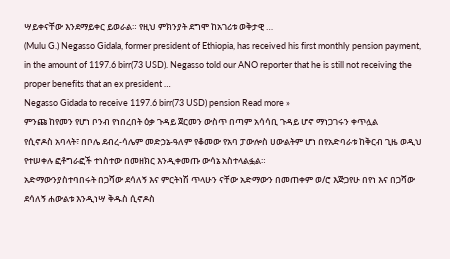ሣይቀናቸው እንደማይቀር ይወራል። የዚህ ምክንያት ደግሞ ከአገሪቱ ወቅታዊ …
(Mulu G.) Negasso Gidala, former president of Ethiopia, has received his first monthly pension payment, in the amount of 1197.6 birr(73 USD). Negasso told our ANO reporter that he is still not receiving the proper benefits that an ex president …
Negasso Gidada to receive 1197.6 birr(73 USD) pension Read more »
ምንጩ ከየመን የሆነ ቦንብ የነበረበት ዕቃ ጉዳይ ጀርመን ውስጥ በጣም አሳሳቢ ጉዳይ ሆኖ ማነጋገሩን ቀጥሏል
የሲኖዶስ አባላት፣ በቦሌ ደብረ-ሳሌም መድኃኔ-ዓለም የቆመው የአባ ፓውሎስ ሀውልትም ሆነ በየአድባራቱ ከቅርብ ጊዜ ወዲህ የተሠቀሉ ፎቶግራፎች ተነስተው በመዘክር እንዲቀመጡ ውሳኔ አስተላልፏል።
አድማውንያስተባበሩት በጋሻው ደሳለኝ እና ምርትነሽ ጥላሁን ናቸው አድማውን በመጠቀም ወ/ሮ እጅጋየሁ በየነ እና በጋሻው ደሳለኝ ሐውልቱ እንዲነሣ ቅዱስ ሲኖዶስ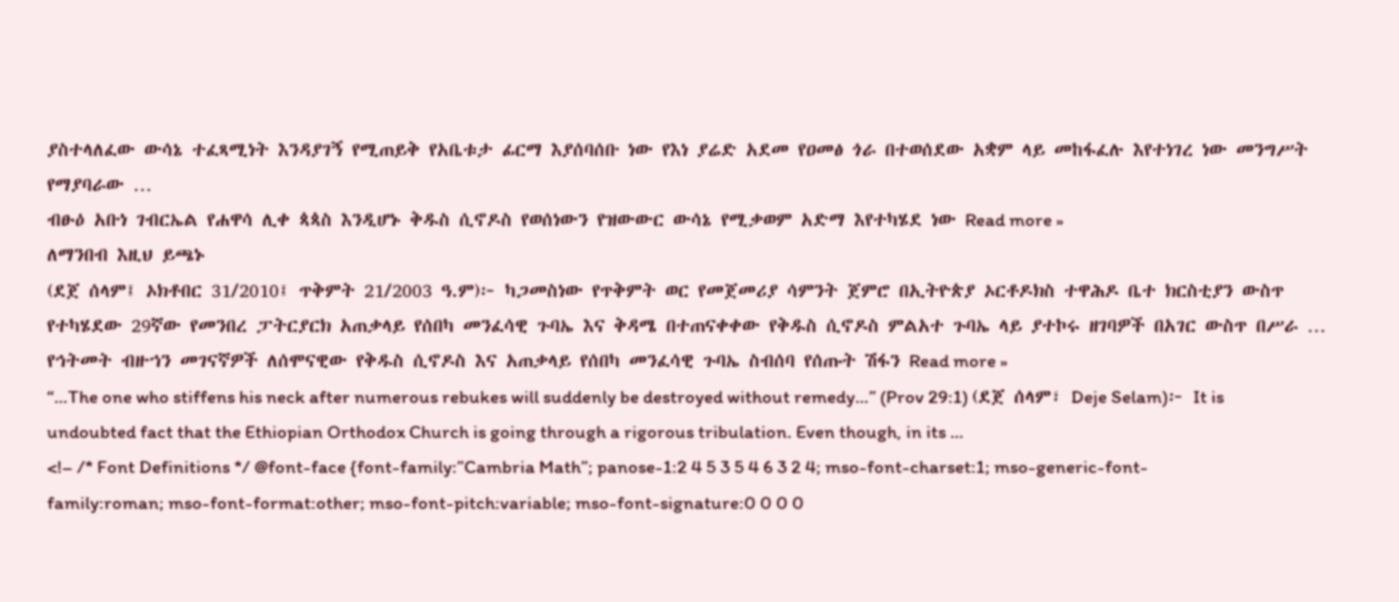ያስተላለፈው ውሳኔ ተፈጻሚነት እንዳያገኝ የሚጠይቅ የአቤቱታ ፊርማ እያሰባሰቡ ነው የእነ ያሬድ አደመ የዐመፅ ጎራ በተወሰደው አቋም ላይ መከፋፈሉ እየተነገረ ነው መንግሥት የማያባራው …
ብፁዕ አቡነ ገብርኤል የሐዋሳ ሊቀ ጳጳስ እንዲሆኑ ቅዱስ ሲኖዶስ የወሰነውን የዝውውር ውሳኔ የሚቃወም አድማ እየተካሄደ ነው Read more »
ለማንበብ እዚህ ይጫኑ
(ደጀ ሰላም፤ ኦክቶበር 31/2010፤ ጥቅምት 21/2003 ዓ.ም)፦ ካጋመስነው የጥቅምት ወር የመጀመሪያ ሳምንት ጀምሮ በኢትዮጵያ ኦርቶዶክስ ተዋሕዶ ቤተ ክርስቲያን ውስጥ የተካሄደው 29ኛው የመንበረ ፓትርያርክ አጠቃላይ የሰበካ መንፈሳዊ ጉባኤ እና ቅዳሜ በተጠናቀቀው የቅዱስ ሲኖዶስ ምልአተ ጉባኤ ላይ ያተኮሩ ዘገባዎች በአገር ውስጥ በሥራ …
የኅትመት ብዙኀን መገናኛዎች ለሰሞናዊው የቅዱስ ሲኖዶስ እና አጠቃላይ የሰበካ መንፈሳዊ ጉባኤ ስብሰባ የሰጡት ሽፋን Read more »
“…The one who stiffens his neck after numerous rebukes will suddenly be destroyed without remedy…” (Prov 29:1) (ደጀ ሰላም፣ Deje Selam)፦ It is undoubted fact that the Ethiopian Orthodox Church is going through a rigorous tribulation. Even though, in its …
<!– /* Font Definitions */ @font-face {font-family:”Cambria Math”; panose-1:2 4 5 3 5 4 6 3 2 4; mso-font-charset:1; mso-generic-font-family:roman; mso-font-format:other; mso-font-pitch:variable; mso-font-signature:0 0 0 0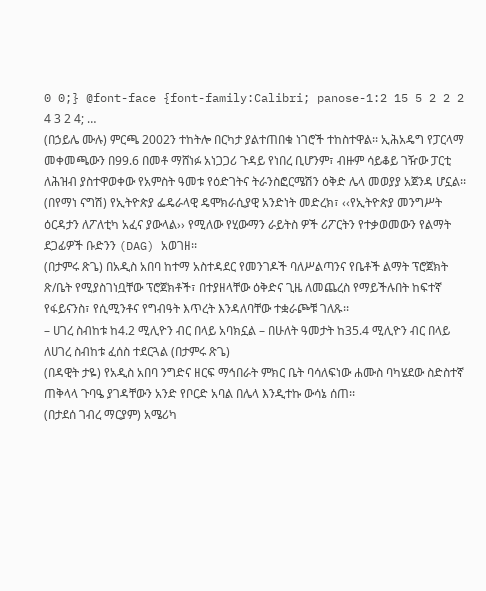0 0;} @font-face {font-family:Calibri; panose-1:2 15 5 2 2 2 4 3 2 4; …
(በኃይሌ ሙሉ) ምርጫ 2002ን ተከትሎ በርካታ ያልተጠበቁ ነገሮች ተከስተዋል፡፡ ኢሕአዴግ የፓርላማ መቀመጫውን በ99.6 በመቶ ማሸነፉ አነጋጋሪ ጉዳይ የነበረ ቢሆንም፣ ብዙም ሳይቆይ ገዥው ፓርቲ ለሕዝብ ያስተዋወቀው የአምስት ዓመቱ የዕድገትና ትራንስፎርሜሽን ዕቅድ ሌላ መወያያ አጀንዳ ሆኗል፡፡
(በየማነ ናግሽ) የኢትዮጵያ ፌዴራላዊ ዴሞክራሲያዊ አንድነት መድረክ፣ ‹‹የኢትዮጵያ መንግሥት ዕርዳታን ለፖለቲካ አፈና ያውላል›› የሚለው የሂውማን ራይትስ ዎች ሪፖርትን የተቃወመውን የልማት ደጋፊዎች ቡድንን (DAG) አወገዘ፡፡
(በታምሩ ጽጌ) በአዲስ አበባ ከተማ አስተዳደር የመንገዶች ባለሥልጣንና የቤቶች ልማት ፕሮጀክት ጽ/ቤት የሚያስገነቧቸው ፕሮጀክቶች፣ በተያዘላቸው ዕቅድና ጊዜ ለመጨረስ የማይችሉበት ከፍተኛ የፋይናንስ፣ የሲሚንቶና የግብዓት እጥረት እንዳለባቸው ተቋራጮቹ ገለጹ፡፡
– ሀገረ ስብከቱ ከ4.2 ሚሊዮን ብር በላይ አባክኗል – በሁለት ዓመታት ከ35.4 ሚሊዮን ብር በላይ ለሀገረ ስብከቱ ፈሰስ ተደርጓል (በታምሩ ጽጌ)
(በዳዊት ታዬ) የአዲስ አበባ ንግድና ዘርፍ ማኅበራት ምክር ቤት ባሳለፍነው ሐሙስ ባካሄደው ስድስተኛ ጠቅላላ ጉባዔ ያገዳቸውን አንድ የቦርድ አባል በሌላ እንዲተኩ ውሳኔ ሰጠ፡፡
(በታደሰ ገብረ ማርያም) አሜሪካ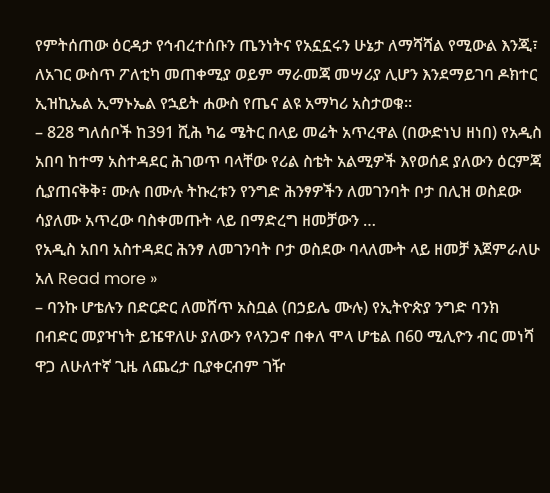የምትሰጠው ዕርዳታ የኅብረተሰቡን ጤንነትና የአኗኗሩን ሁኔታ ለማሻሻል የሚውል እንጂ፣ ለአገር ውስጥ ፖለቲካ መጠቀሚያ ወይም ማራመጃ መሣሪያ ሊሆን እንደማይገባ ዶክተር ኢዝኪኤል ኢማኑኤል የኋይት ሐውስ የጤና ልዩ አማካሪ አስታወቁ፡፡
– 828 ግለሰቦች ከ391 ሺሕ ካሬ ሜትር በላይ መሬት አጥረዋል (በውድነህ ዘነበ) የአዲስ አበባ ከተማ አስተዳደር ሕገወጥ ባላቸው የሪል ስቴት አልሚዎች እየወሰደ ያለውን ዕርምጃ ሲያጠናቅቅ፣ ሙሉ በሙሉ ትኩረቱን የንግድ ሕንፃዎችን ለመገንባት ቦታ በሊዝ ወስደው ሳያለሙ አጥረው ባስቀመጡት ላይ በማድረግ ዘመቻውን …
የአዲስ አበባ አስተዳደር ሕንፃ ለመገንባት ቦታ ወስደው ባላለሙት ላይ ዘመቻ እጀምራለሁ አለ Read more »
– ባንኩ ሆቴሉን በድርድር ለመሸጥ አስቧል (በኃይሌ ሙሉ) የኢትዮጵያ ንግድ ባንክ በብድር መያዣነት ይዤዋለሁ ያለውን የላንጋኖ በቀለ ሞላ ሆቴል በ60 ሚሊዮን ብር መነሻ ዋጋ ለሁለተኛ ጊዜ ለጨረታ ቢያቀርብም ገዥ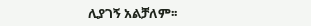ሊያገኝ አልቻለም፡፡